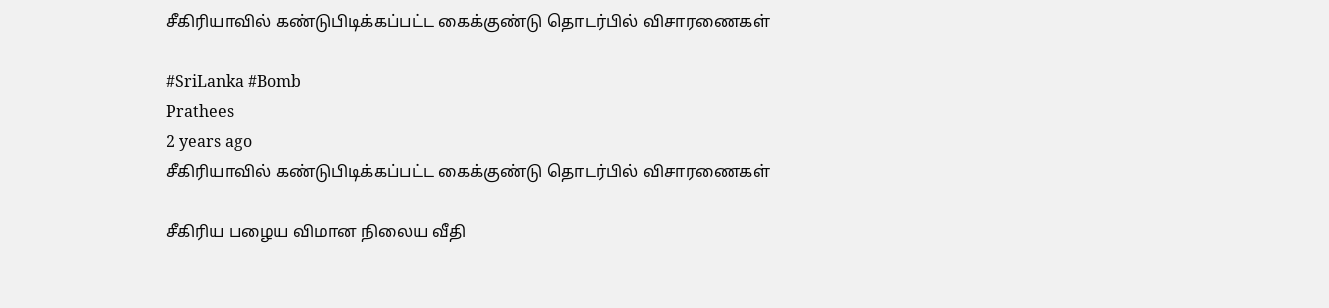சீகிரியாவில் கண்டுபிடிக்கப்பட்ட கைக்குண்டு தொடர்பில் விசாரணைகள்

#SriLanka #Bomb
Prathees
2 years ago
சீகிரியாவில் கண்டுபிடிக்கப்பட்ட கைக்குண்டு தொடர்பில் விசாரணைகள்

சீகிரிய பழைய விமான நிலைய வீதி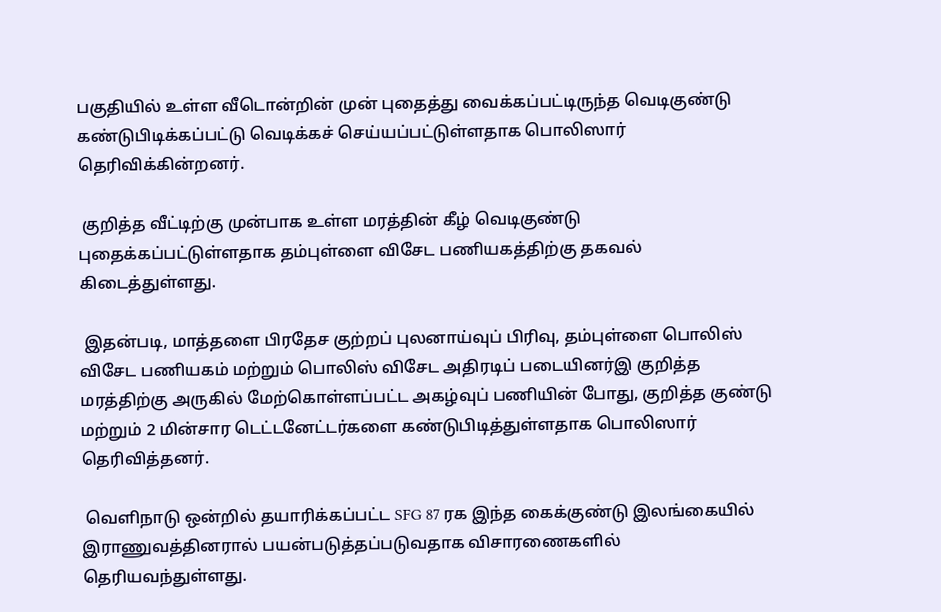பகுதியில் உள்ள வீடொன்றின் முன் புதைத்து வைக்கப்பட்டிருந்த வெடிகுண்டு கண்டுபிடிக்கப்பட்டு வெடிக்கச் செய்யப்பட்டுள்ளதாக பொலிஸார் தெரிவிக்கின்றனர்.

 குறித்த வீட்டிற்கு முன்பாக உள்ள மரத்தின் கீழ் வெடிகுண்டு புதைக்கப்பட்டுள்ளதாக தம்புள்ளை விசேட பணியகத்திற்கு தகவல் கிடைத்துள்ளது.

 இதன்படி, மாத்தளை பிரதேச குற்றப் புலனாய்வுப் பிரிவு, தம்புள்ளை பொலிஸ் விசேட பணியகம் மற்றும் பொலிஸ் விசேட அதிரடிப் படையினர்இ குறித்த மரத்திற்கு அருகில் மேற்கொள்ளப்பட்ட அகழ்வுப் பணியின் போது, குறித்த குண்டு மற்றும் 2 மின்சார டெட்டனேட்டர்களை கண்டுபிடித்துள்ளதாக பொலிஸார் தெரிவித்தனர்.

 வெளிநாடு ஒன்றில் தயாரிக்கப்பட்ட SFG 87 ரக இந்த கைக்குண்டு இலங்கையில் இராணுவத்தினரால் பயன்படுத்தப்படுவதாக விசாரணைகளில் தெரியவந்துள்ளது.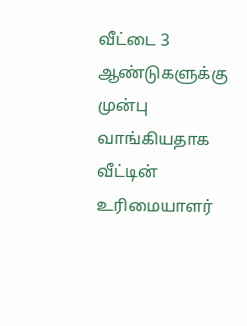வீட்டை 3 ஆண்டுகளுக்கு முன்பு வாங்கியதாக வீட்டின் உரிமையாளர்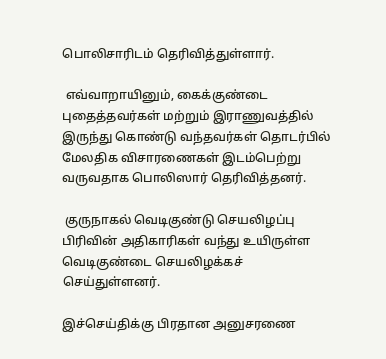பொலிசாரிடம் தெரிவித்துள்ளார்.

 எவ்வாறாயினும், கைக்குண்டை புதைத்தவர்கள் மற்றும் இராணுவத்தில் இருந்து கொண்டு வந்தவர்கள் தொடர்பில் மேலதிக விசாரணைகள் இடம்பெற்று வருவதாக பொலிஸார் தெரிவித்தனர்.

 குருநாகல் வெடிகுண்டு செயலிழப்பு பிரிவின் அதிகாரிகள் வந்து உயிருள்ள வெடிகுண்டை செயலிழக்கச் செய்துள்ளனர்.

இச்செய்திக்கு பிரதான அனுசரணை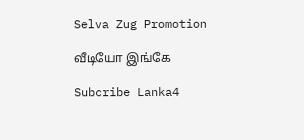Selva Zug Promotion

வீடியோ இங்கே

Subcribe Lanka4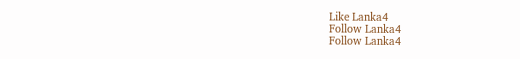Like Lanka4
Follow Lanka4
Follow Lanka4